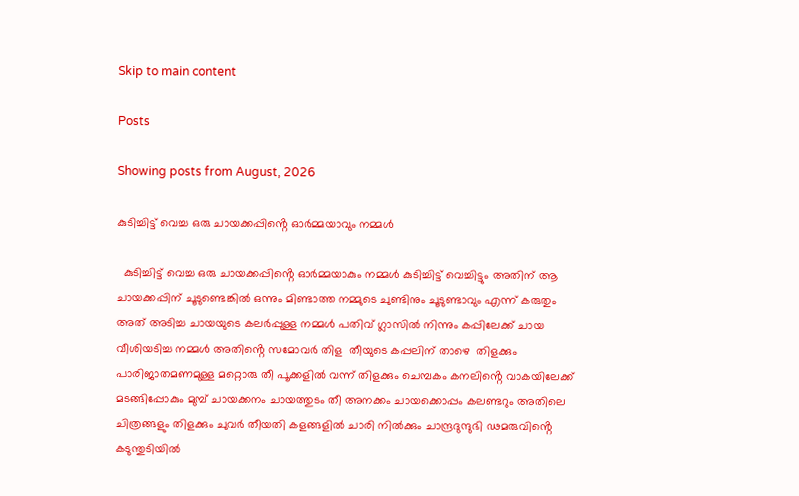Skip to main content

Posts

Showing posts from August, 2026

കുടിച്ചിട്ട് വെച്ച ഒരു ചായക്കപ്പിൻ്റെ ഓർമ്മയാവും നമ്മൾ

  കുടിച്ചിട്ട് വെച്ച ഒരു ചായക്കപ്പിൻ്റെ ഓർമ്മയാകും നമ്മൾ കുടിച്ചിട്ട് വെച്ചിട്ടും അതിന് ആ ചായക്കപ്പിന് ചൂടുണ്ടെങ്കിൽ ഒന്നും മിണ്ടാത്ത നമ്മുടെ ചുണ്ടിനും ചൂടുണ്ടാവും എന്ന് കരുതും അത് അടിച്ച ചായയുടെ കലർപ്പുള്ള നമ്മൾ പതിവ് ഗ്ലാസിൽ നിന്നും കപ്പിലേക്ക് ചായ വീശിയടിച്ച നമ്മൾ അതിൻ്റെ സമോവർ തിള  തീയുടെ കപ്പലിന് താഴെ  തിളക്കും പാരിജാതമണമുള്ള മറ്റൊരു തീ പൂക്കളിൽ വന്ന് തിളക്കും ചെമ്പകം കനലിൻ്റെ വാകയിലേക്ക്  മടങ്ങിപ്പോകും മുമ്പ് ചായക്കനം ചായത്തുടം തീ അനക്കം ചായക്കൊപ്പം കലണ്ടറും അതിലെ ചിത്രങ്ങളും തിളക്കും ചുവർ തീയതി കളങ്ങളിൽ ചാരി നിൽക്കും ചാന്ദ്രദുന്ദുഭി ഢമരുവിൻ്റെ കടുന്തുടിയിൽ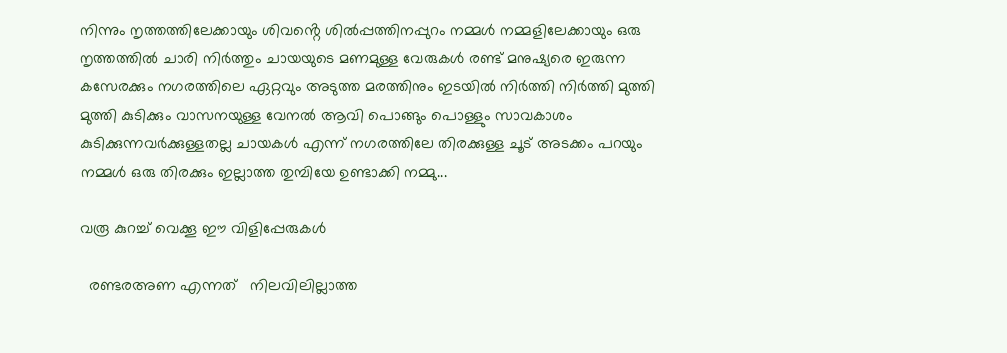നിന്നും നൃത്തത്തിലേക്കായും ശിവൻ്റെ ശിൽപ്പത്തിനപ്പുറം നമ്മൾ നമ്മളിലേക്കായും ഒരു നൃത്തത്തിൽ ചാരി നിർത്തും ചായയുടെ മണമുള്ള വേരുകൾ രണ്ട് മനുഷ്യരെ ഇരുന്ന കസേരക്കും നഗരത്തിലെ ഏറ്റവും അടുത്ത മരത്തിനും ഇടയിൽ നിർത്തി നിർത്തി മുത്തി മുത്തി കുടിക്കും വാസനയുള്ള വേനൽ ആവി പൊങ്ങും പൊള്ളും സാവകാശം കുടിക്കുന്നവർക്കുള്ളതല്ല ചായകൾ എന്ന് നഗരത്തിലേ തിരക്കുള്ള ചൂട് അടക്കം പറയും നമ്മൾ ഒരു തിരക്കും ഇല്ലാത്ത തുമ്പിയേ ഉണ്ടാക്കി നമ്മു...

വരൂ കുറച്ച് വെക്കൂ ഈ വിളിപ്പേരുകൾ

  രണ്ടരഅണ എന്നത്   നിലവിലില്ലാത്ത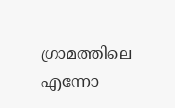ഗ്രാമത്തിലെ എന്നോ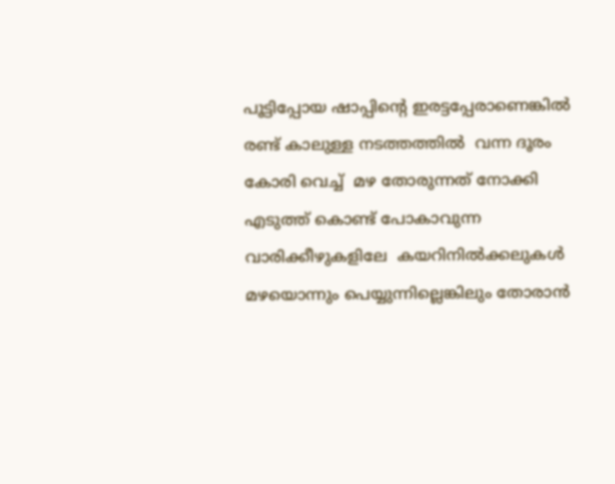പൂട്ടിപ്പോയ ഷാപ്പിൻ്റെ ഇരട്ടപ്പേരാണെങ്കിൽ രണ്ട് കാലുള്ള നടത്തത്തിൽ  വന്ന ദൂരം കോരി വെച്ച്  മഴ തോരുന്നത് നോക്കി  എടുത്ത് കൊണ്ട് പോകാവുന്ന വാരിക്കീഴുകളിലേ  കയറിനിൽക്കലുകൾ മഴയൊന്നും പെയ്യുന്നില്ലെങ്കിലും തോരാൻ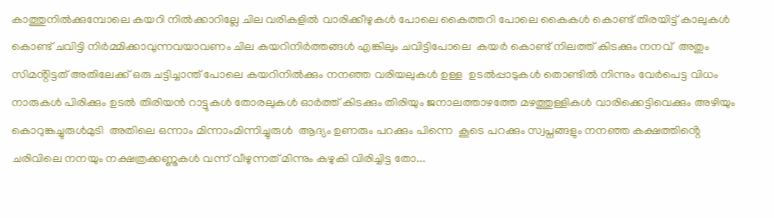കാത്തുനിൽക്കുമ്പോലെ കയറി നിൽക്കാറില്ലേ ചില വരികളിൽ വാരിക്കീഴുകൾ പോലെ കൈത്തറി പോലെ കൈകൾ കൊണ്ട് തിരയിട്ട് കാലുകൾ കൊണ്ട് ചവിട്ടി നിർമ്മിക്കാവുന്നവയാവണം ചില കയറിനിർത്തങ്ങൾ എങ്കിലും ചവിട്ടിപോലെ  കയർ കൊണ്ട് നിലത്ത് കിടക്കും നനവ്  അതും സിമൻ്റിട്ടത് അതിലേക്ക് ഒരു ചട്ടിച്ചാന്ത് പോലെ കയറിനിൽക്കും നനഞ്ഞ വരിയലുകൾ ഉള്ള  ഉടൽപ്പാടുകൾ തൊണ്ടിൽ നിന്നും വേർപെട്ട വിധം നാരുകൾ പിരിക്കും ഉടൽ തിരിയൻ റാട്ടുകൾ തോരലുകൾ ഓർത്ത് കിടക്കും തിരിയും ജനാലത്താഴത്തേ മഴത്തുള്ളികൾ വാരിക്കെട്ടിവെക്കും അഴിയും കൊറുങ്കച്ചുരുൾമുടി  അതിലെ ഒന്നാം മിന്നാംമിന്നിച്ചുരുൾ  ആദ്യം ഉണരും പറക്കും പിന്നെ  കൂടെ പറക്കും സ്വപ്നങ്ങളും നനഞ്ഞ കക്ഷത്തിൻ്റെ ചരിവിലെ നനയും നക്ഷത്രക്കണ്ണുകൾ വന്ന് വീഴുന്നത് മിന്നും കഴുകി വിരിച്ചിട്ട തോ...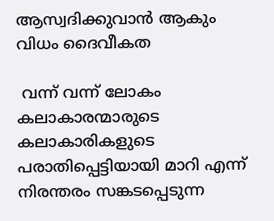ആസ്വദിക്കുവാൻ ആകും വിധം ദൈവീകത

 വന്ന് വന്ന് ലോകം  കലാകാരന്മാരുടെ   കലാകാരികളുടെ പരാതിപ്പെട്ടിയായി മാറി എന്ന്  നിരന്തരം സങ്കടപ്പെടുന്ന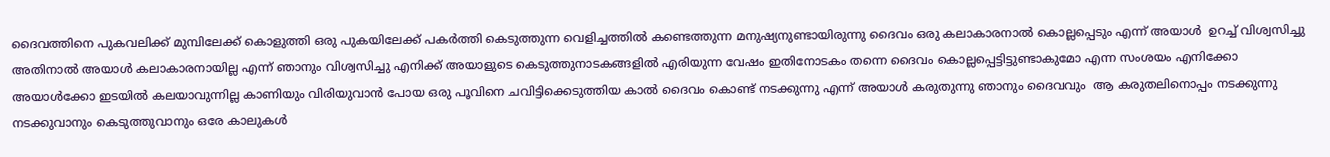ദൈവത്തിനെ പുകവലിക്ക് മുമ്പിലേക്ക് കൊളുത്തി ഒരു പുകയിലേക്ക് പകർത്തി കെടുത്തുന്ന വെളിച്ചത്തിൽ കണ്ടെത്തുന്ന മനുഷ്യനുണ്ടായിരുന്നു ദൈവം ഒരു കലാകാരനാൽ കൊല്ലപ്പെടും എന്ന് അയാൾ  ഉറച്ച് വിശ്വസിച്ചു അതിനാൽ അയാൾ കലാകാരനായില്ല എന്ന് ഞാനും വിശ്വസിച്ചു എനിക്ക് അയാളുടെ കെടുത്തുനാടകങ്ങളിൽ എരിയുന്ന വേഷം ഇതിനോടകം തന്നെ ദൈവം കൊല്ലപ്പെട്ടിട്ടുണ്ടാകുമോ എന്ന സംശയം എനിക്കോ അയാൾക്കോ ഇടയിൽ കലയാവുന്നില്ല കാണിയും വിരിയുവാൻ പോയ ഒരു പൂവിനെ ചവിട്ടിക്കെടുത്തിയ കാൽ ദൈവം കൊണ്ട് നടക്കുന്നു എന്ന് അയാൾ കരുതുന്നു ഞാനും ദൈവവും  ആ കരുതലിനൊപ്പം നടക്കുന്നു നടക്കുവാനും കെടുത്തുവാനും ഒരേ കാലുകൾ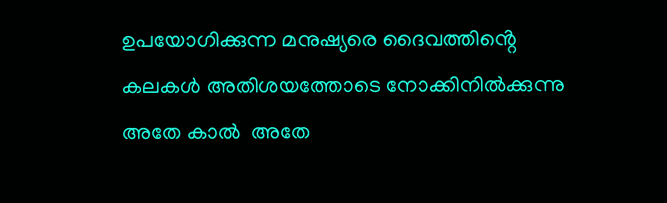ഉപയോഗിക്കുന്ന മനുഷ്യരെ ദൈവത്തിൻ്റെ കലകൾ അതിശയത്തോടെ നോക്കിനിൽക്കുന്നു അതേ കാൽ  അതേ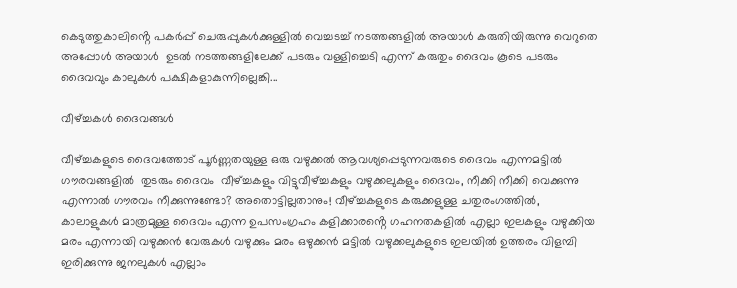കെടുത്തുകാലിൻ്റെ പകർപ്പ് ചെരുപ്പുകൾക്കുള്ളിൽ വെച്ചടച്ച് നടത്തങ്ങളിൽ അയാൾ കരുതിയിരുന്നു വെറുതെ അപ്പോൾ അയാൾ  ഉടൽ നടത്തങ്ങളിലേക്ക് പടരും വള്ളിച്ചെടി എന്ന് കരുതും ദൈവം കൂടെ പടരും ദൈവവും കാലുകൾ പക്ഷികളാകുന്നില്ലെങ്കി...

വീഴ്ച്ചകൾ ദൈവങ്ങൾ

വീഴ്ച്ചകളുടെ ദൈവത്തോട് പൂർണ്ണതയുള്ള ഒരു വഴുക്കൽ ആവശ്യപ്പെടുന്നവരുടെ ദൈവം എന്നമട്ടിൽ ഗൗരവങ്ങളിൽ  തുടരും ദൈവം  വീഴ്ച്ചകളും വിട്ടുവീഴ്ച്ചകളും വഴുക്കലുകളും ദൈവം, നീക്കി നീക്കി വെക്കുന്നു എന്നാൽ ഗൗരവം നീക്കുന്നുണ്ടോ? അതൊട്ടില്ലതാനും! വീഴ്ച്ചകളുടെ കരുക്കളുള്ള ചതുരംഗത്തിൽ, കാലാളുകൾ മാത്രമുള്ള ദൈവം എന്ന ഉപസംഗ്രഹം കളിക്കാരൻ്റെ ഗഹനതകളിൽ എല്ലാ ഇലകളും വഴുക്കിയ മരം എന്നായി വഴുക്കൻ വേരുകൾ വഴുക്കും മരം ഒഴുക്കൻ മട്ടിൽ വഴുക്കലുകളുടെ ഇലയിൽ ഉത്തരം വിളമ്പി ഇരിക്കുന്നു ജനലുകൾ എല്ലാം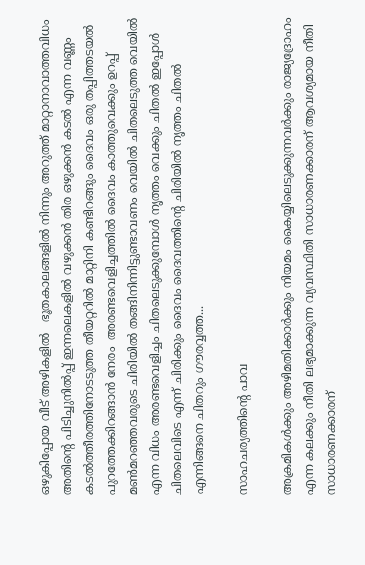ഒഴുകിപ്പോയ വീട് അഴികളിൽ   ഭൂതകാലങ്ങളിൽ നിന്നും അറുത്ത് മാറ്റാനാവാത്തവിധം അതിൻ്റെ പിടിച്ചുനിൽപ്പ് ഇന്നലെകളിൽ വഴുക്കൻ തിര ഒഴുക്കൻ കടൽ എന്ന വണ്ണം കടൽത്തീരത്തിനോടടുത്ത തീയറ്ററിൽ മാറ്റിനി കണ്ടിറങ്ങും ദൈവം ഒരു തപ്പിത്തടയൽ പുറത്തേക്കിറങ്ങാൻ നേരം  അരണ്ടവെളിച്ചത്തിൽ ദൈവം കാത്തുവെക്കും ഉറപ്പ് മൺമറഞ്ഞവരുടെ ചിരിയിൽ തങ്ങിനിന്നിട്ടുണ്ടാവണം വെയിൽ ചിതലെടുത്ത വെയിൽ എന്ന വിധം അരണ്ടവെളിച്ചം ചിതലെടുക്കുമ്പോൾ നൃത്തം വെക്കും ചിതൽ ഇപ്പോൾ ചിതലെവിടെ എന്ന് ചിരിക്കും ദൈവം ദൈവത്തിൻ്റെ ചിരിയിൽ നൃത്തം ചിതൽ എന്നിങ്ങനെ ചിതറും ഗൗരവ്വത്ത...

സാഹചര്യത്തിൻ്റെ പാവ

അക്രമികൾക്കും അഴിമതിക്കാർക്കും നിയമം കൈയ്യിലെടുക്കുന്നവർക്കും രാജ്യദ്രോഹം എന്ന കലക്കും നീതി ലഭ്യമാക്കുന്ന വ്യവസ്ഥിതി സാധാരണക്കാരന് ആവശ്യമായ നീതി സാധാരണക്കാരന്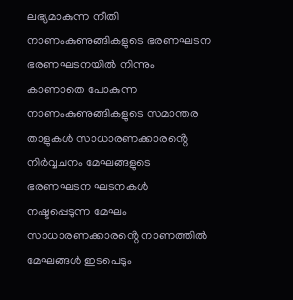ലഭ്യമാകുന്ന നീതി നാണംകുണുങ്ങികളുടെ ഭരണഘടന ഭരണഘടനയിൽ നിന്നും  കാണാതെ പോകുന്ന നാണംകുണുങ്ങികളുടെ സമാന്തര താളുകൾ സാധാരണക്കാരൻ്റെ നിർവ്വചനം മേഘങ്ങളുടെ ഭരണഘടന ഘടനകൾ നഷ്ടപ്പെടുന്ന മേഘം സാധാരണക്കാരൻ്റെ നാണത്തിൽ മേഘങ്ങൾ ഇടപെടും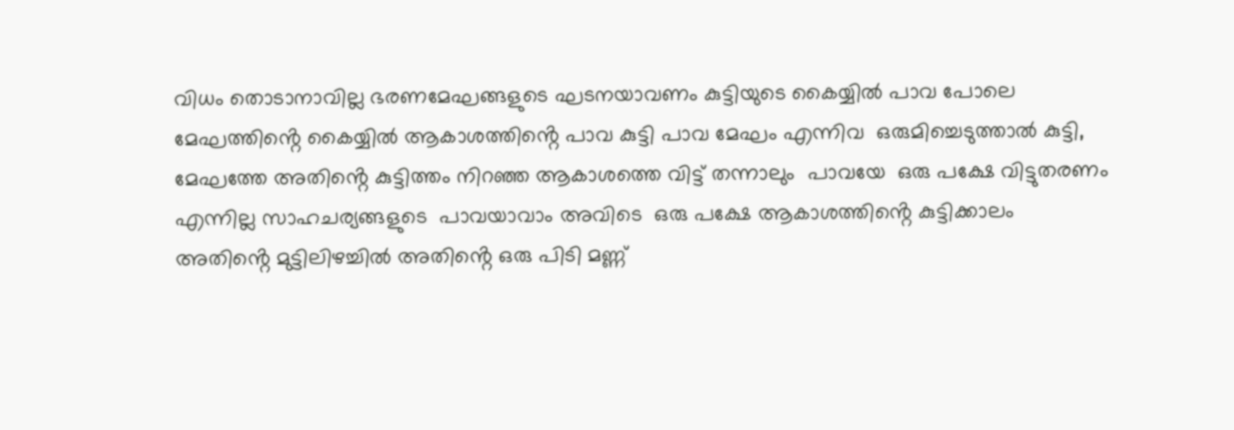വിധം തൊടാനാവില്ല ഭരണമേഘങ്ങളുടെ ഘടനയാവണം കുട്ടിയുടെ കൈയ്യിൽ പാവ പോലെ മേഘത്തിൻ്റെ കൈയ്യിൽ ആകാശത്തിൻ്റെ പാവ കുട്ടി പാവ മേഘം എന്നിവ  ഒരുമിച്ചെടുത്താൽ കുട്ടി, മേഘത്തേ അതിൻ്റെ കുട്ടിത്തം നിറഞ്ഞ ആകാശത്തെ വിട്ട് തന്നാലും  പാവയേ  ഒരു പക്ഷേ വിട്ടുതരണം എന്നില്ല സാഹചര്യങ്ങളുടെ  പാവയാവാം അവിടെ  ഒരു പക്ഷേ ആകാശത്തിൻ്റെ കുട്ടിക്കാലം അതിൻ്റെ മുട്ടിലിഴച്ചിൽ അതിൻ്റെ ഒരു പിടി മണ്ണ്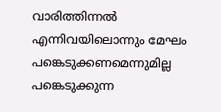വാരിത്തിന്നൽ എന്നിവയിലൊന്നും മേഘം പങ്കെടുക്കണമെന്നുമില്ല പങ്കെടുക്കുന്ന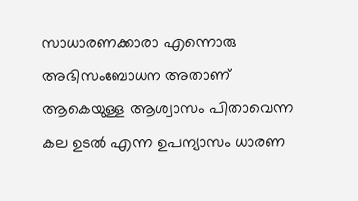സാധാരണക്കാരാ എന്നൊരു അഭിസംബോധന അതാണ് ആകെയുള്ള ആശ്വാസം പിതാവെന്ന കല ഉടൽ എന്ന ഉപന്യാസം ധാരണ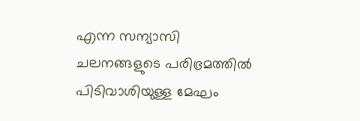എന്ന സന്യാസി ചലനങ്ങളുടെ പരിഭ്രമത്തിൽ പിടിവാശിയുള്ള മേഘം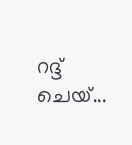റദ്ദ് ചെയ്...